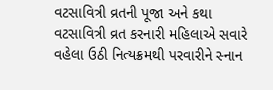વટસાવિત્રી વ્રતની પૂજા અને કથા
વટસાવિત્રી વ્રત કરનારી મહિલાએ સવારે વહેલા ઉઠી નિત્યક્રમથી પરવારીને સ્નાન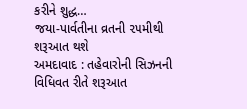કરીને શુદ્ધ…
જયા-પાર્વતીના વ્રતની ૨૫મીથી શરૂઆત થશે
અમદાવાદ : તહેવારોની સિઝનની વિધિવત રીતે શરૂઆત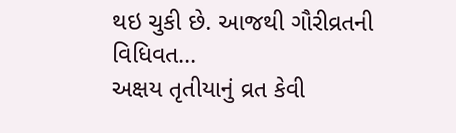થઇ ચુકી છે. આજથી ગૌરીવ્રતની વિધિવત…
અક્ષય તૃતીયાનું વ્રત કેવી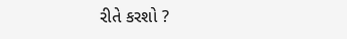રીતે કરશો ?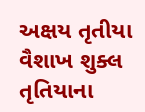અક્ષય તૃતીયા વૈશાખ શુક્લ તૃતિયાના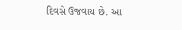દિવસે ઉજવાય છે. આ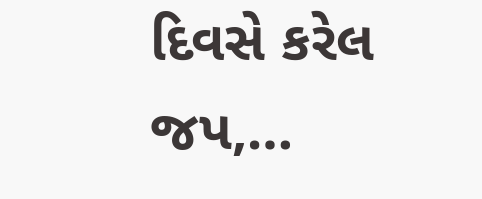દિવસે કરેલ જપ,…